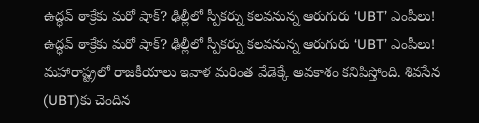ఉద్ధవ్ ఠాక్రేకు మరో షాక్? ఢిల్లీలో స్పీకర్ను కలవనున్న ఆరుగురు ‘UBT’ ఎంపీలు!
ఉద్ధవ్ ఠాక్రేకు మరో షాక్? ఢిల్లీలో స్పీకర్ను కలవనున్న ఆరుగురు ‘UBT’ ఎంపీలు!
మహారాష్ట్రలో రాజకీయాలు ఇవాళ మరింత వేడెక్కే అవకాశం కనిపిస్తోంది. శివసేన (UBT)కు చెందిన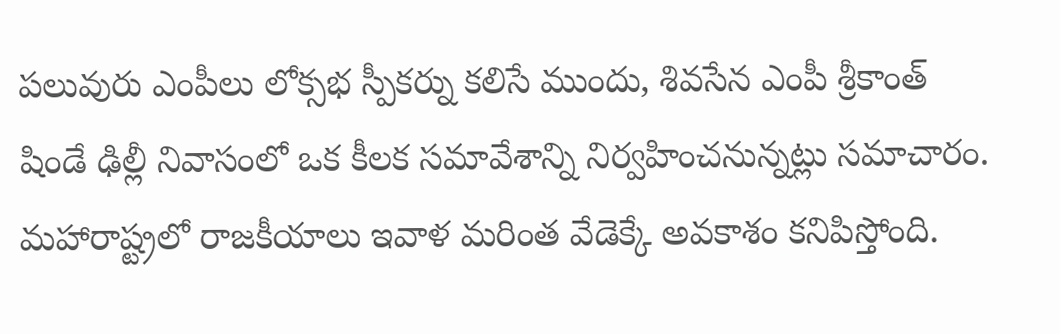పలువురు ఎంపీలు లోక్సభ స్పీకర్ను కలిసే ముందు, శివసేన ఎంపీ శ్రీకాంత్ షిండే ఢిల్లీ నివాసంలో ఒక కీలక సమావేశాన్ని నిర్వహించనున్నట్లు సమాచారం.
మహారాష్ట్రలో రాజకీయాలు ఇవాళ మరింత వేడెక్కే అవకాశం కనిపిస్తోంది.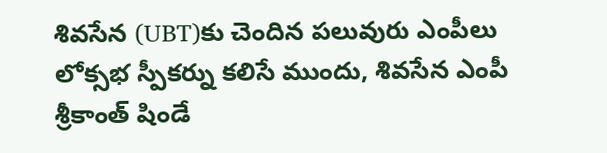శివసేన (UBT)కు చెందిన పలువురు ఎంపీలు లోక్సభ స్పీకర్ను కలిసే ముందు, శివసేన ఎంపీ శ్రీకాంత్ షిండే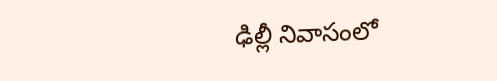ఢిల్లీ నివాసంలో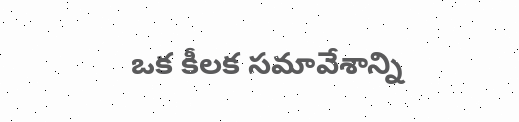ఒక కీలక సమావేశాన్ని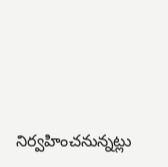నిర్వహించనున్నట్లు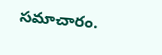సమాచారం.